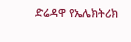ድሬዳዋ የኤሌክትሪክ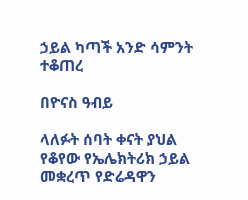ኃይል ካጣች አንድ ሳምንት ተቆጠረ

በዮናስ ዓብይ

ላለፉት ሰባት ቀናት ያህል የቆየው የኤሌክትሪክ ኃይል መቋረጥ የድሬዳዋን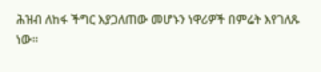ሕዝብ ለከፋ ችግር እያጋለጠው መሆኑን ነዋሪዎች በምሬት እየገለጹ ነው፡፡